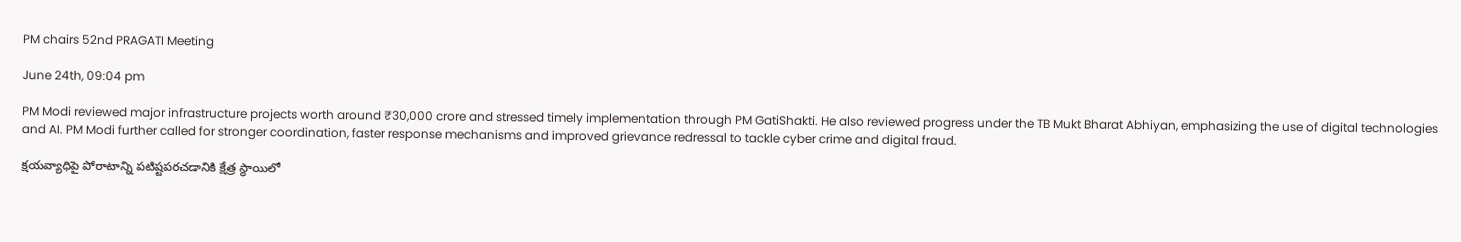PM chairs 52nd PRAGATI Meeting

June 24th, 09:04 pm

PM Modi reviewed major infrastructure projects worth around ₹30,000 crore and stressed timely implementation through PM GatiShakti. He also reviewed progress under the TB Mukt Bharat Abhiyan, emphasizing the use of digital technologies and AI. PM Modi further called for stronger coordination, faster response mechanisms and improved grievance redressal to tackle cyber crime and digital fraud.

క్షయవ్యాధిపై పోరాటాన్ని పటిష్టపరచడానికి క్షేత్ర స్థాయిలో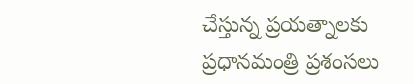చేస్తున్న ప్రయత్నాలకు ప్రధానమంత్రి ప్రశంసలు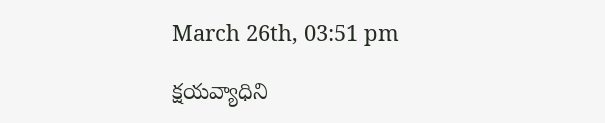March 26th, 03:51 pm

క్షయవ్యాధిని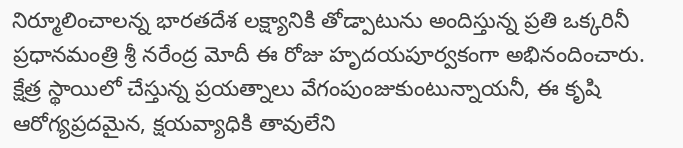నిర్మూలించాలన్న భారతదేశ లక్ష్యానికి తోడ్పాటును అందిస్తున్న ప్రతి ఒక్కరినీ ప్రధానమంత్రి శ్రీ నరేంద్ర మోదీ ఈ రోజు హృదయపూర్వకంగా అభినందించారు. క్షేత్ర స్థాయిలో చేస్తున్న ప్రయత్నాలు వేగంపుంజుకుంటున్నాయనీ, ఈ కృషి ఆరోగ్యప్రదమైన, క్షయవ్యాధికి తావులేని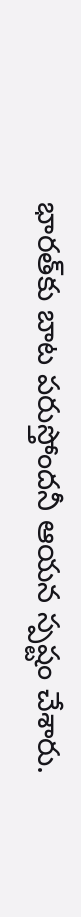భారత్‌కు బాట పరుస్తోందనీ ఆయన స్పష్టం చేశారు.